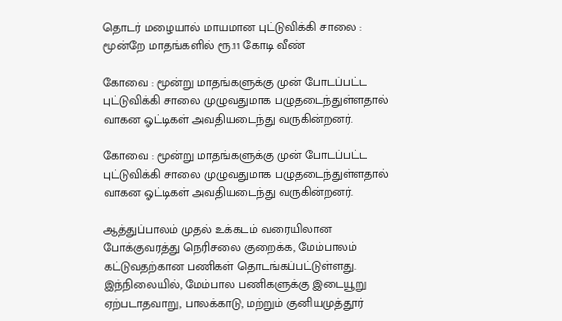தொடர் மழையால் மாயமான புட்டுவிக்கி சாலை : மூன்றே மாதங்களில் ரூ.11 கோடி வீண்

கோவை : மூன்று மாதங்களுக்கு முன் போடப்பட்ட புட்டுவிக்கி சாலை முழுவதுமாக பழுதடைந்துள்ளதால் வாகன ஓட்டிகள் அவதியடைந்து வருகின்றனர்.

கோவை : மூன்று மாதங்களுக்கு முன் போடப்பட்ட புட்டுவிக்கி சாலை முழுவதுமாக பழுதடைந்துள்ளதால் வாகன ஓட்டிகள் அவதியடைந்து வருகின்றனர்.

ஆத்துப்பாலம் முதல் உக்கடம் வரையிலான போக்குவரத்து நெரிசலை குறைக்க, மேம்பாலம் கட்டுவதற்கான பணிகள் தொடங்கப்பட்டுள்ளது. இந்நிலையில், மேம்பால பணிகளுக்கு இடையூறு ஏற்படாதவாறு, பாலக்காடு, மற்றும் குனியமுத்தூர்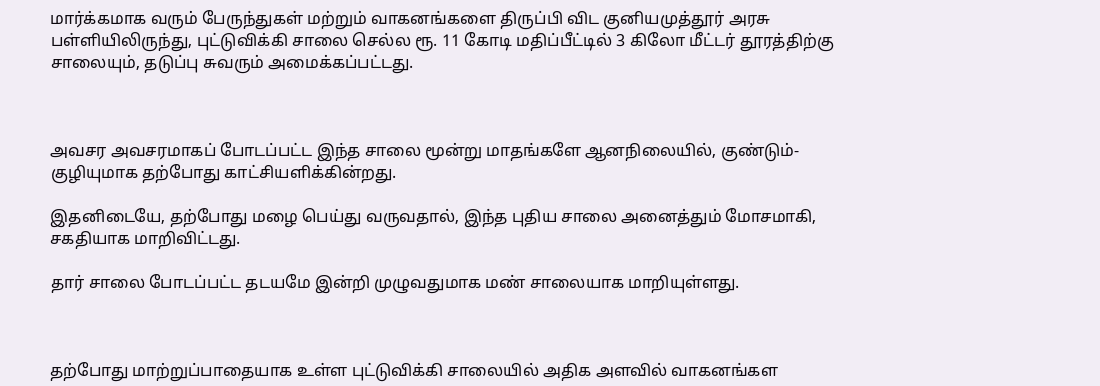மார்க்கமாக வரும் பேருந்துகள் மற்றும் வாகனங்களை திருப்பி விட குனியமுத்தூர் அரசு பள்ளியிலிருந்து, புட்டுவிக்கி சாலை செல்ல ரூ. 11 கோடி மதிப்பீட்டில் 3 கிலோ மீட்டர் தூரத்திற்கு சாலையும், தடுப்பு சுவரும் அமைக்கப்பட்டது.



அவசர அவசரமாகப் போடப்பட்ட இந்த சாலை மூன்று மாதங்களே ஆனநிலையில், குண்டும்-குழியுமாக தற்போது காட்சியளிக்கின்றது.

இதனிடையே, தற்போது மழை பெய்து வருவதால், இந்த புதிய சாலை அனைத்தும் மோசமாகி, சகதியாக மாறிவிட்டது.

தார் சாலை போடப்பட்ட தடயமே இன்றி முழுவதுமாக மண் சாலையாக மாறியுள்ளது.



தற்போது மாற்றுப்பாதையாக உள்ள புட்டுவிக்கி சாலையில் அதிக அளவில் வாகனங்கள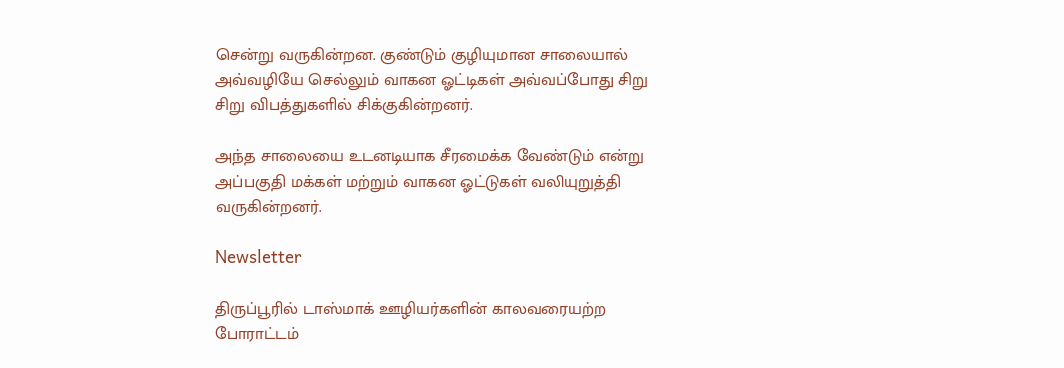சென்று வருகின்றன. குண்டும் குழியுமான சாலையால் அவ்வழியே செல்லும் வாகன ஓட்டிகள் அவ்வப்போது சிறு சிறு விபத்துகளில் சிக்குகின்றனர்.

அந்த சாலையை உடனடியாக சீரமைக்க வேண்டும் என்று அப்பகுதி மக்கள் மற்றும் வாகன ஓட்டுகள் வலியுறுத்தி வருகின்றனர்.

Newsletter

திருப்பூரில் டாஸ்மாக் ஊழியர்களின் காலவரையற்ற போராட்டம்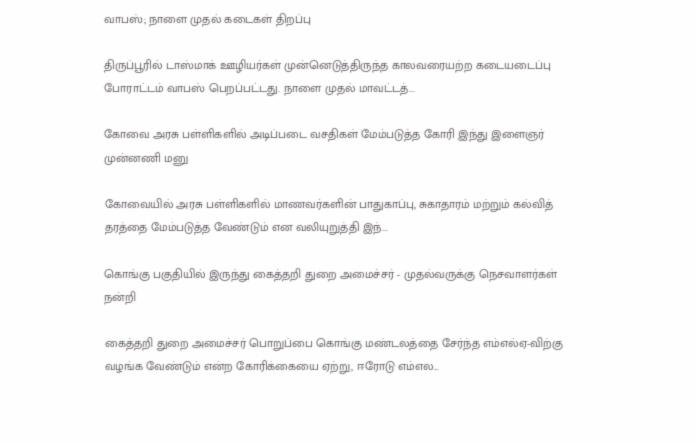வாபஸ்; நாளை முதல் கடைகள் திறப்பு

திருப்பூரில் டாஸ்மாக் ஊழியர்கள் முன்னெடுத்திருந்த காலவரையற்ற கடையடைப்பு போராட்டம் வாபஸ் பெறப்பட்டது. நாளை முதல் மாவட்டத்...

கோவை அரசு பள்ளிகளில் அடிப்படை வசதிகள் மேம்படுத்த கோரி இந்து இளைஞர் முன்னணி மனு

கோவையில் அரசு பள்ளிகளில் மாணவர்களின் பாதுகாப்பு, சுகாதாரம் மற்றும் கல்வித் தரத்தை மேம்படுத்த வேண்டும் என வலியுறுத்தி இந்...

கொங்கு பகுதியில் இருந்து கைத்தறி துறை அமைச்சர் - முதல்வருக்கு நெசவாளர்கள் நன்றி

கைத்தறி துறை அமைச்சர் பொறுப்பை கொங்கு மண்டலத்தை சேர்ந்த எம்எல்ஏ-விற்கு வழங்க வேண்டும் என்ற கோரிக்கையை ஏற்று, ஈரோடு எம்எல...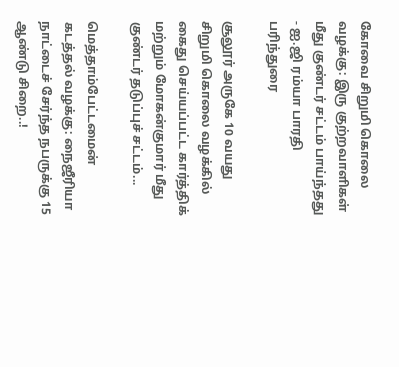கோவை சிறுமி கொலை வழக்கு: இரு குற்றவாளிகள் மீது குண்டர் சட்டம் பாய்ந்தது - ஐ.ஜி ரம்யா பாரதி பரிந்துரை

சூலூர் அருகே 10 வயது சிறுமி கொலை வழக்கில் கைது செய்யப்பட்ட கார்த்திக் மற்றும் மோகன்குமார் மீது குண்டர் தடுப்புச் சட்டம்...

மெத்தாம்பேட்டமைன் கடத்தல் வழக்கு: நைஜீரியா நாட்டைச் சேர்ந்த நபருக்கு 15 ஆண்டு சிறை..!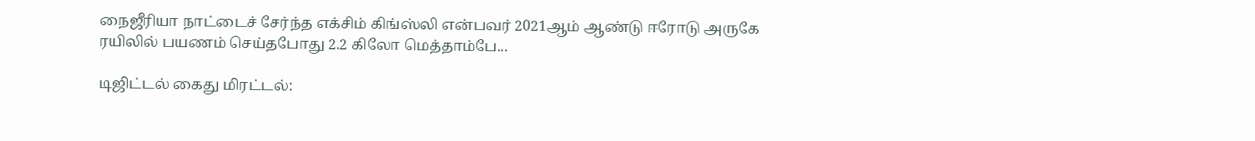நைஜீரியா நாட்டைச் சேர்ந்த எக்சிம் கிங்ஸ்லி என்பவர் 2021ஆம் ஆண்டு ஈரோடு அருகே ரயிலில் பயணம் செய்தபோது 2.2 கிலோ மெத்தாம்பே...

டிஜிட்டல் கைது மிரட்டல்: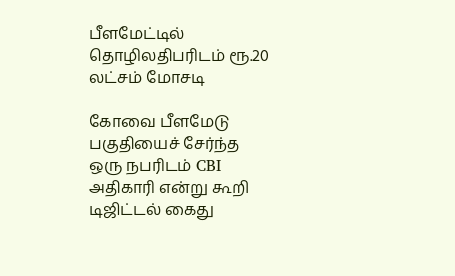பீளமேட்டில் தொழிலதிபரிடம் ரூ.20 லட்சம் மோசடி

கோவை பீளமேடு பகுதியைச் சேர்ந்த ஒரு நபரிடம் CBI அதிகாரி என்று கூறி டிஜிட்டல் கைது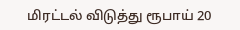மிரட்டல் விடுத்து ரூபாய் 20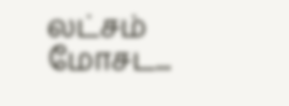லட்சம் மோசட...